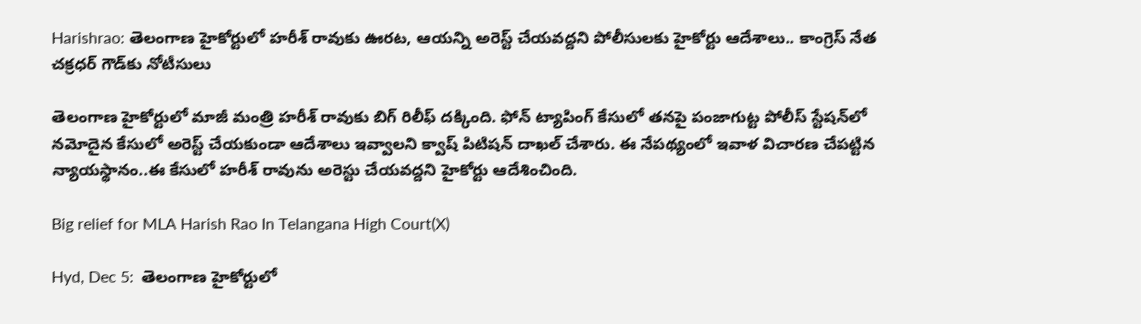Harishrao: తెలంగాణ హైకోర్టులో హరీశ్‌ రావుకు ఊరట, ఆయన్ని అరెస్ట్ చేయవద్దని పోలీసులకు హైకోర్టు ఆదేశాలు.. కాంగ్రెస్ నేత చక్రధర్‌ గౌడ్‌కు నోటీసులు

తెలంగాణ హైకోర్టులో మాజీ మంత్రి హరీశ్‌ రావుకు బిగ్ రిలీఫ్ దక్కింది. ఫోన్ ట్యాపింగ్ కేసులో తనపై పంజాగుట్ట పోలీస్ స్టేషన్‌లో నమోదైన కేసులో అరెస్ట్ చేయకుండా ఆదేశాలు ఇవ్వాలని క్వాష్ పిటిషన్ దాఖల్ చేశారు. ఈ నేపథ్యంలో ఇవాళ విచారణ చేపట్టిన న్యాయస్థానం..ఈ కేసులో హరీశ్‌ రావును అరెస్టు చేయవద్దని హైకోర్టు ఆదేశించింది.

Big relief for MLA Harish Rao In Telangana High Court(X)

Hyd, Dec 5:  తెలంగాణ హైకోర్టులో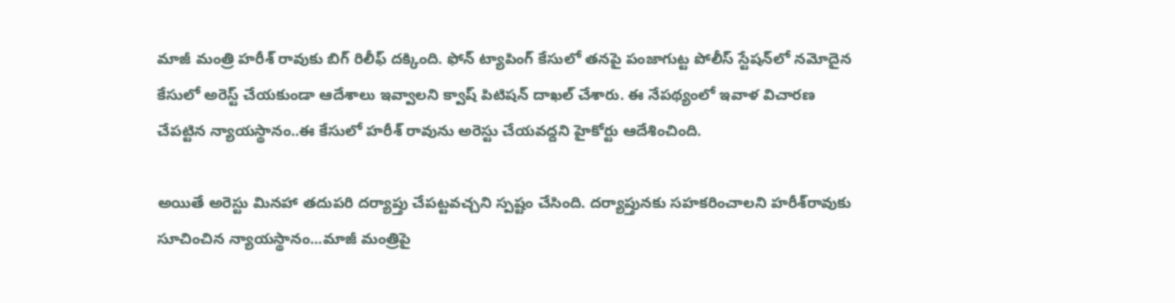మాజీ మంత్రి హరీశ్‌ రావుకు బిగ్ రిలీఫ్ దక్కింది. ఫోన్ ట్యాపింగ్ కేసులో తనపై పంజాగుట్ట పోలీస్ స్టేషన్‌లో నమోదైన కేసులో అరెస్ట్ చేయకుండా ఆదేశాలు ఇవ్వాలని క్వాష్ పిటిషన్ దాఖల్ చేశారు. ఈ నేపథ్యంలో ఇవాళ విచారణ చేపట్టిన న్యాయస్థానం..ఈ కేసులో హరీశ్‌ రావును అరెస్టు చేయవద్దని హైకోర్టు ఆదేశించింది.

అయితే అరెస్టు మినహా తదుపరి దర్యాప్తు చేపట్టవచ్చని స్పష్టం చేసింది. దర్యాప్తునకు సహకరించాలని హరీశ్‌రావుకు సూచించిన న్యాయస్థానం...మాజీ మంత్రిపై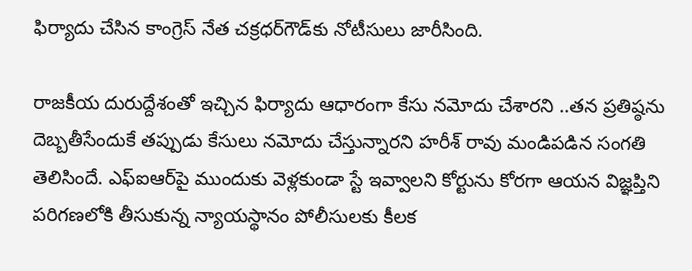ఫిర్యాదు చేసిన కాంగ్రెస్‌ నేత చక్రధర్‌గౌడ్‌కు నోటీసులు జారీసింది.

రాజ‌కీయ దురుద్దేశంతో ఇచ్చిన ఫిర్యాదు ఆధారంగా కేసు న‌మోదు చేశార‌ని ..తన ప్రతిష్ఠను దెబ్బతీసేందుకే త‌ప్పుడు కేసులు న‌మోదు చేస్తున్నార‌ని హరీశ్‌ రావు మండిపడిన సంగతి తెలిసిందే. ఎఫ్ఐఆర్‌పై ముందుకు వెళ్లకుండా స్టే ఇవ్వాల‌ని కోర్టును కోరగా ఆయన విజ్ఞప్తిని పరిగణలోకి తీసుకున్న న్యాయస్థానం పోలీసులకు కీలక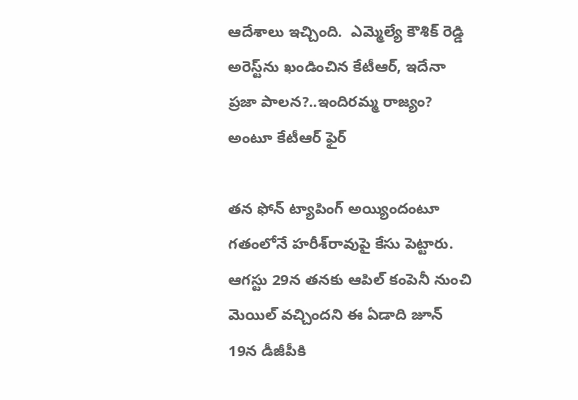ఆదేశాలు ఇచ్చింది.  ఎమ్మెల్యే కౌశిక్ రెడ్డి అరెస్ట్‌ను ఖండించిన కేటీఆర్, ఇదేనా ప్రజా పాలన?..ఇందిరమ్మ రాజ్యం? అంటూ కేటీఆర్ ఫైర్

తన ఫోన్‌ ట్యాపింగ్‌ అయ్యిందంటూ గతంలోనే హరీశ్‌రావుపై కేసు పెట్టారు. ఆగస్టు 29న తనకు ఆపిల్‌ కంపెనీ నుంచి మెయిల్‌ వచ్చిందని ఈ ఏడాది జూన్‌ 19న డీజీపీకి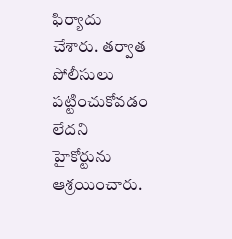ఫిర్యాదు చేశారు. తర్వాత పోలీసులు పట్టించుకోవడం లేదని హైకోర్టును ఆశ్రయించారు.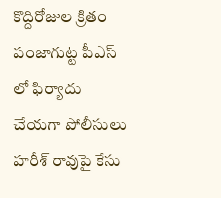కొద్దిరోజుల క్రితం పంజాగుట్ట పీఎస్ లో ఫిర్యాదు చేయగా పోలీసులు హరీశ్ రావుపై కేసు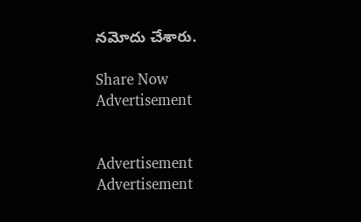నమోదు చేశారు.

Share Now
Advertisement


Advertisement
Advertisement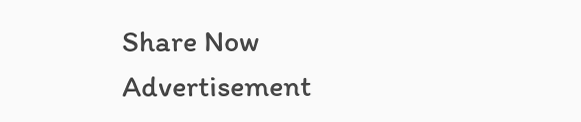Share Now
Advertisement